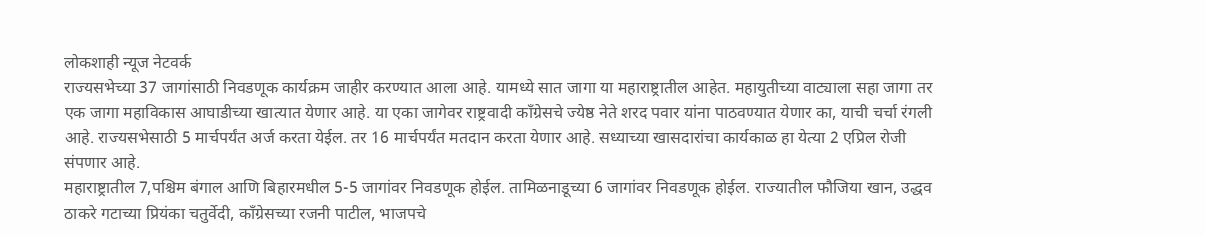लोकशाही न्यूज नेटवर्क
राज्यसभेच्या 37 जागांसाठी निवडणूक कार्यक्रम जाहीर करण्यात आला आहे. यामध्ये सात जागा या महाराष्ट्रातील आहेत. महायुतीच्या वाट्याला सहा जागा तर एक जागा महाविकास आघाडीच्या खात्यात येणार आहे. या एका जागेवर राष्ट्रवादी काँग्रेसचे ज्येष्ठ नेते शरद पवार यांना पाठवण्यात येणार का, याची चर्चा रंगली आहे. राज्यसभेसाठी 5 मार्चपर्यंत अर्ज करता येईल. तर 16 मार्चपर्यंत मतदान करता येणार आहे. सध्याच्या खासदारांचा कार्यकाळ हा येत्या 2 एप्रिल रोजी संपणार आहे.
महाराष्ट्रातील 7,पश्चिम बंगाल आणि बिहारमधील 5-5 जागांवर निवडणूक होईल. तामिळनाडूच्या 6 जागांवर निवडणूक होईल. राज्यातील फौजिया खान, उद्धव ठाकरे गटाच्या प्रियंका चतुर्वेदी, काँग्रेसच्या रजनी पाटील, भाजपचे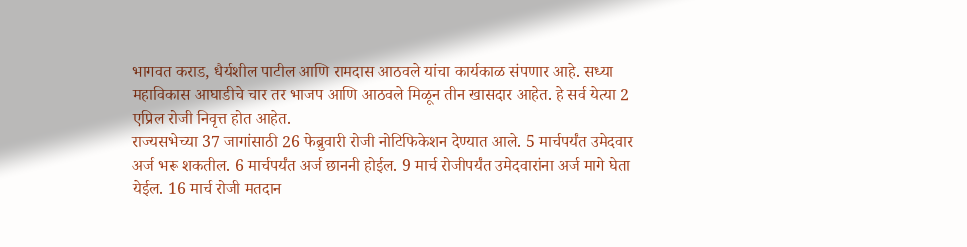भागवत कराड, धैर्यशील पाटील आणि रामदास आठवले यांचा कार्यकाळ संपणार आहे. सध्या महाविकास आघाडीचे चार तर भाजप आणि आठवले मिळून तीन खासदार आहेत. हे सर्व येत्या 2 एप्रिल रोजी निवृत्त होत आहेत.
राज्यसभेच्या 37 जागांसाठी 26 फेब्रुवारी रोजी नोटिफिकेशन देण्यात आले. 5 मार्चपर्यंत उमेदवार अर्ज भरू शकतील. 6 मार्चपर्यंत अर्ज छाननी होईल. 9 मार्च रोजीपर्यंत उमेदवारांना अर्ज मागे घेता येईल. 16 मार्च रोजी मतदान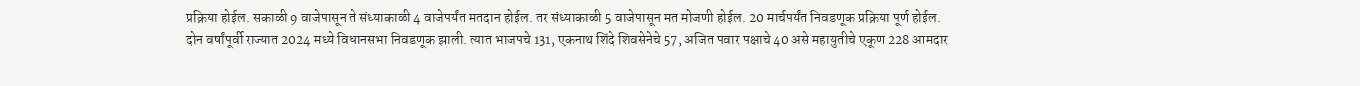प्रक्रिया होईल. सकाळी 9 वाजेपासून ते संध्याकाळी 4 वाजेपर्यंत मतदान होईल. तर संध्याकाळी 5 वाजेपासून मत मोजणी होईल. 20 मार्चपर्यंत निवडणूक प्रक्रिया पूर्ण होईल.
दोन वर्षांपूर्वी राज्यात 2024 मध्ये विधानसभा निवडणूक झाली. त्यात भाजपचे 131, एकनाथ शिंदे शिवसेनेचे 57, अजित पवार पक्षाचे 40 असे महायुतीचे एकूण 228 आमदार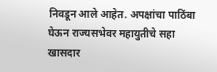निवडून आले आहेत. अपक्षांचा पाठिंबा घेऊन राज्यसभेवर महायुतीचे सहा खासदार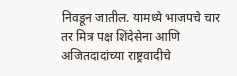निवडून जातील. यामध्ये भाजपचे चार तर मित्र पक्ष शिंदेसेना आणि अजितदादांच्या राष्ट्रवादीचे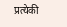प्रत्येकी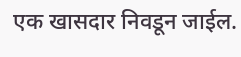एक खासदार निवडून जाईल.